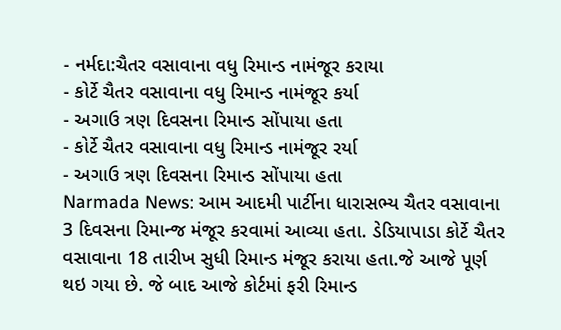- નર્મદા:ચૈતર વસાવાના વધુ રિમાન્ડ નામંજૂર કરાયા
- કોર્ટે ચૈતર વસાવાના વધુ રિમાન્ડ નામંજૂર કર્યા
- અગાઉ ત્રણ દિવસના રિમાન્ડ સોંપાયા હતા
- કોર્ટે ચૈતર વસાવાના વધુ રિમાન્ડ નામંજૂર રર્યા
- અગાઉ ત્રણ દિવસના રિમાન્ડ સોંપાયા હતા
Narmada News: આમ આદમી પાર્ટીના ધારાસભ્ય ચૈતર વસાવાના 3 દિવસના રિમાન્જ મંજૂર કરવામાં આવ્યા હતા. ડેડિયાપાડા કોર્ટે ચૈતર વસાવાના 18 તારીખ સુધી રિમાન્ડ મંજૂર કરાયા હતા.જે આજે પૂર્ણ થઇ ગયા છે. જે બાદ આજે કોર્ટમાં ફરી રિમાન્ડ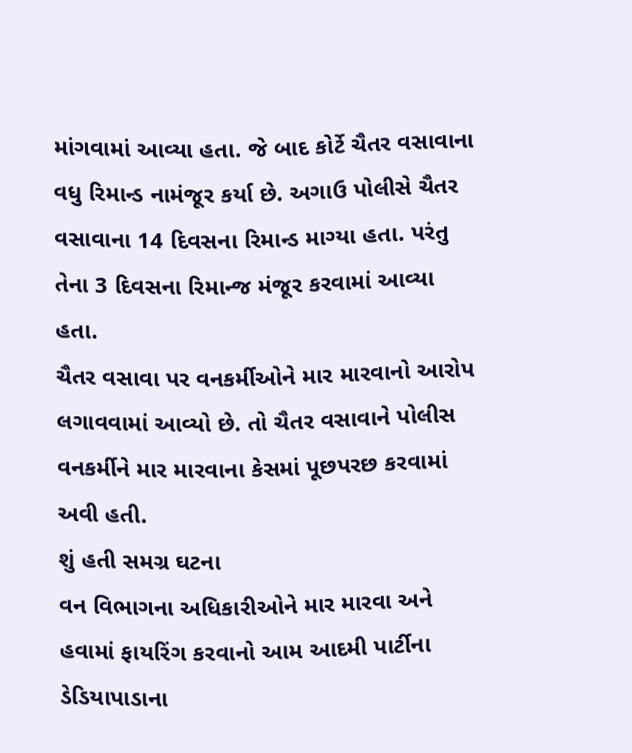માંગવામાં આવ્યા હતા. જે બાદ કોર્ટે ચૈતર વસાવાના વધુ રિમાન્ડ નામંજૂર કર્યા છે. અગાઉ પોલીસે ચૈતર વસાવાના 14 દિવસના રિમાન્ડ માગ્યા હતા. પરંતુ તેના 3 દિવસના રિમાન્જ મંજૂર કરવામાં આવ્યા હતા.
ચૈતર વસાવા પર વનકર્મીઓને માર મારવાનો આરોપ લગાવવામાં આવ્યો છે. તો ચૈતર વસાવાને પોલીસ વનકર્મીને માર મારવાના કેસમાં પૂછપરછ કરવામાં અવી હતી.
શું હતી સમગ્ર ઘટના
વન વિભાગના અધિકારીઓને માર મારવા અને હવામાં ફાયરિંગ કરવાનો આમ આદમી પાર્ટીના ડેડિયાપાડાના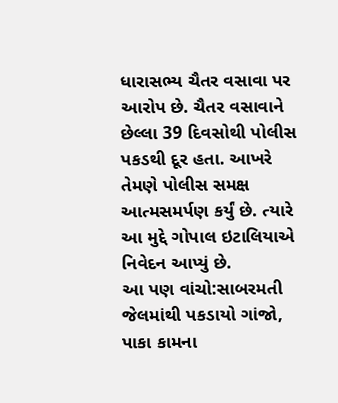ધારાસભ્ય ચૈતર વસાવા પર આરોપ છે. ચૈતર વસાવાને છેલ્લા 39 દિવસોથી પોલીસ પકડથી દૂર હતા. આખરે તેમણે પોલીસ સમક્ષ આત્મસમર્પણ કર્યું છે. ત્યારે આ મુદ્દે ગોપાલ ઇટાલિયાએ નિવેદન આપ્યું છે.
આ પણ વાંચો:સાબરમતી જેલમાંથી પકડાયો ગાંજો, પાકા કામના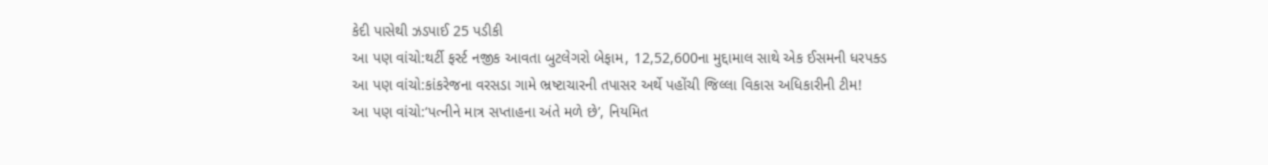કેદી પાસેથી ઝડપાઈ 25 પડીકી
આ પણ વાંચો:થર્ટી ફર્સ્ટ નજીક આવતા બુટલેગરો બેફામ, 12,52,600ના મુદ્દામાલ સાથે એક ઈસમની ધરપક્ડ
આ પણ વાંચો:કાંકરેજના વરસડા ગામે ભ્રષ્ટાચારની તપાસર અર્થે પહોંચી જિલ્લા વિકાસ અધિકારીની ટીમ!
આ પણ વાંચો:‘પત્નીને માત્ર સપ્તાહના અંતે મળે છે’, નિયમિત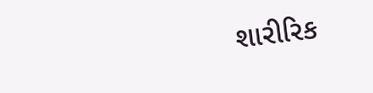શારીરિક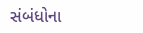સંબંધોના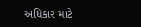અધિકાર માટે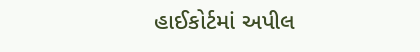હાઈકોર્ટમાં અપીલ